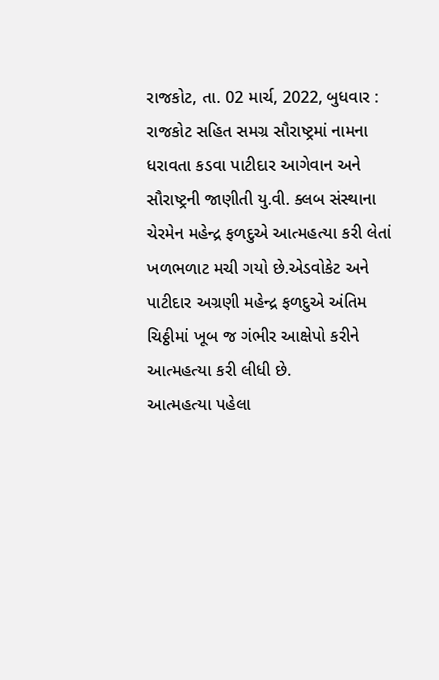રાજકોટ, તા. 02 માર્ચ, 2022, બુધવાર : રાજકોટ સહિત સમગ્ર સૌરાષ્ટ્રમાં નામના ધરાવતા કડવા પાટીદાર આગેવાન અને સૌરાષ્ટ્રની જાણીતી યુ.વી. ક્લબ સંસ્થાના ચેરમેન મહેન્દ્ર ફળદુએ આત્મહત્યા કરી લેતાં ખળભળાટ મચી ગયો છે.એડવોકેટ અને પાટીદાર અગ્રણી મહેન્દ્ર ફળદુએ અંતિમ ચિઠ્ઠીમાં ખૂબ જ ગંભીર આક્ષેપો કરીને આત્મહત્યા કરી લીધી છે.
આત્મહત્યા પહેલા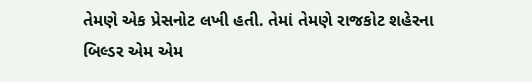તેમણે એક પ્રેસનોટ લખી હતી. તેમાં તેમણે રાજકોટ શહેરના બિલ્ડર એમ એમ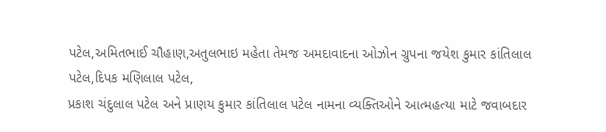પટેલ,અમિતભાઈ ચૌહાણ,અતુલભાઇ મહેતા તેમજ અમદાવાદના ઓઝોન ગ્રુપના જયેશ કુમાર કાંતિલાલ પટેલ,દિપક મણિલાલ પટેલ,
પ્રકાશ ચંદુલાલ પટેલ અને પ્રાણય કુમાર કાંતિલાલ પટેલ નામના વ્યક્તિઓને આત્મહત્યા માટે જવાબદાર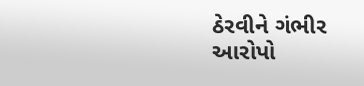ઠેરવીને ગંભીર આરોપો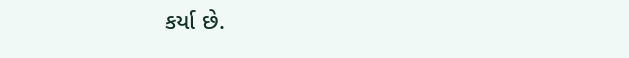કર્યા છે.